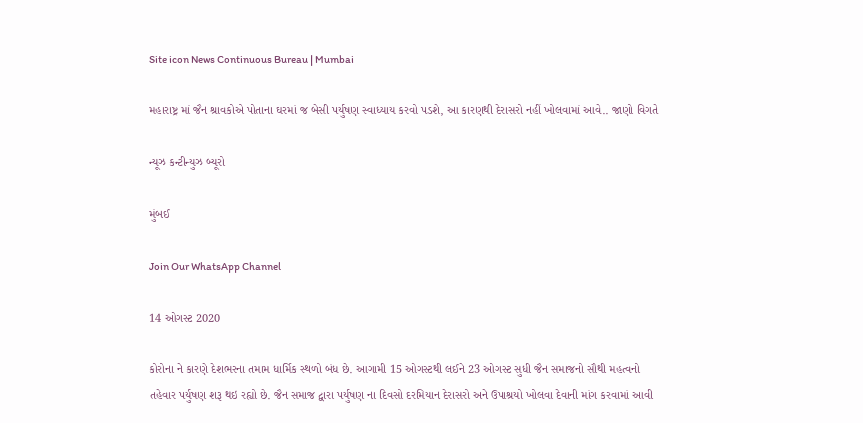Site icon News Continuous Bureau | Mumbai

મહારાષ્ટ્ર માં જૈન શ્રાવકોએ પોતાના ઘરમાં જ બેસી પર્યુષણ સ્વાધ્યાય કરવો પડશે, આ કારણથી દેરાસરો નહીં ખોલવામાં આવે.. જાણો વિગતે

ન્યૂઝ કન્ટીન્યુઝ બ્યૂરો

મુંબઈ

Join Our WhatsApp Channel

14 ઓગસ્ટ 2020

કોરોના ને કારણે દેશભરના તમામ ધાર્મિક સ્થળો બંધ છે. આગામી 15 ઓગસ્ટથી લઈને 23 ઓગસ્ટ સુધી જૈન સમાજનો સૌથી મહત્વનો તહેવાર પર્યુષણ શરૂ થઇ રહ્યો છે. જૈન સમાજ દ્વારા પર્યુષણ ના દિવસો દરમિયાન દેરાસરો અને ઉપાશ્રયો ખોલવા દેવાની માંગ કરવામાં આવી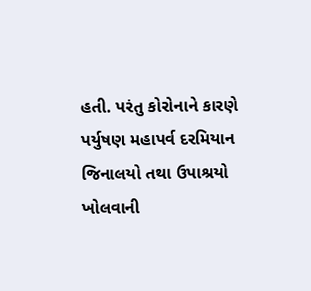હતી. પરંતુ કોરોનાને કારણે પર્યુષણ મહાપર્વ દરમિયાન જિનાલયો તથા ઉપાશ્રયો ખોલવાની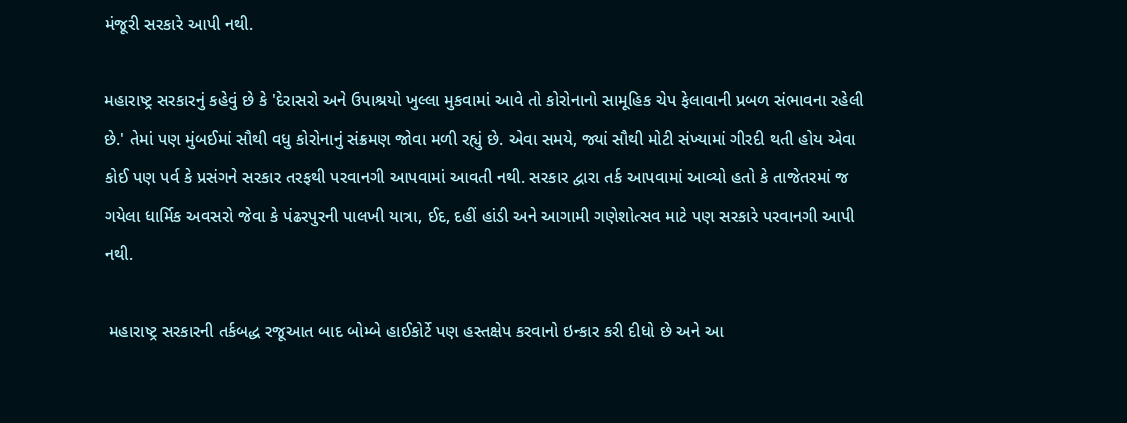મંજૂરી સરકારે આપી નથી.

મહારાષ્ટ્ર સરકારનું કહેવું છે કે 'દેરાસરો અને ઉપાશ્રયો ખુલ્લા મુકવામાં આવે તો કોરોનાનો સામૂહિક ચેપ ફેલાવાની પ્રબળ સંભાવના રહેલી છે.' તેમાં પણ મુંબઈમાં સૌથી વધુ કોરોનાનું સંક્રમણ જોવા મળી રહ્યું છે. એવા સમયે, જ્યાં સૌથી મોટી સંખ્યામાં ગીરદી થતી હોય એવા કોઈ પણ પર્વ કે પ્રસંગને સરકાર તરફથી પરવાનગી આપવામાં આવતી નથી. સરકાર દ્વારા તર્ક આપવામાં આવ્યો હતો કે તાજેતરમાં જ ગયેલા ધાર્મિક અવસરો જેવા કે પંઢરપુરની પાલખી યાત્રા, ઈદ, દહીં હાંડી અને આગામી ગણેશોત્સવ માટે પણ સરકારે પરવાનગી આપી નથી.

 મહારાષ્ટ્ર સરકારની તર્કબદ્ધ રજૂઆત બાદ બોમ્બે હાઈકોર્ટે પણ હસ્તક્ષેપ કરવાનો ઇન્કાર કરી દીધો છે અને આ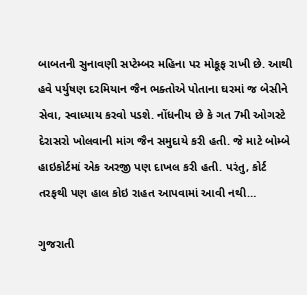બાબતની સુનાવણી સપ્ટેમ્બર મહિના પર મોકૂફ રાખી છે. આથી હવે પર્યુષણ દરમિયાન જૈન ભક્તોએ પોતાના ઘરમાં જ બેસીને સેવા, સ્વાધ્યાય કરવો પડશે. નોંધનીય છે કે ગત 7મી ઓગસ્ટે દેરાસરો ખોલવાની માંગ જૈન સમુદાયે કરી હતી. જે માટે બોમ્બે હાઇકોર્ટમાં એક અરજી પણ દાખલ કરી હતી. પરંતુ, કોર્ટ તરફથી પણ હાલ કોઇ રાહત આપવામાં આવી નથી…

ગુજરાતી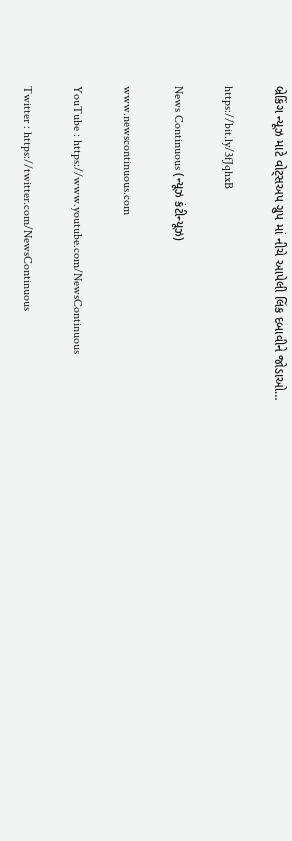બ્રેકિંગ ન્યૂઝ માટે વોટ્સઅપ ગ્રુપ માં નીચે આપેલી લિંક દબાવીને જોડાઓ…

https://bit.ly/3fJqhxB

News Continuous (ન્યૂઝ કંટીન્યૂઝ)

www.newscontinuous.com

YouTube : https://www.youtube.com/NewsContinuous

Twitter : https://twitter.com/NewsContinuous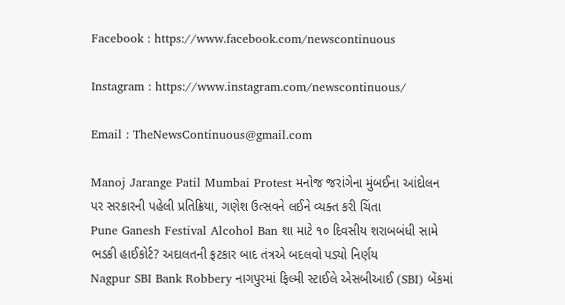Facebook : https://www.facebook.com/newscontinuous

Instagram : https://www.instagram.com/newscontinuous/

Email : TheNewsContinuous@gmail.com

Manoj Jarange Patil Mumbai Protest મનોજ જરાંગેના મુંબઈના આંદોલન પર સરકારની પહેલી પ્રતિક્રિયા, ગણેશ ઉત્સવને લઈને વ્યક્ત કરી ચિંતા
Pune Ganesh Festival Alcohol Ban શા માટે ૧૦ દિવસીય શરાબબંધી સામે ભડકી હાઈકોર્ટ? અદાલતની ફટકાર બાદ તંત્રએ બદલવો પડ્યો નિર્ણય
Nagpur SBI Bank Robbery નાગપુરમાં ફિલ્મી સ્ટાઈલે એસબીઆઈ (SBI) બેંકમાં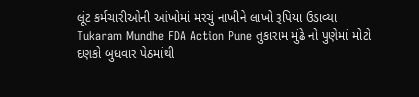લૂંટ કર્મચારીઓની આંખોમાં મરચું નાખીને લાખો રૂપિયા ઉડાવ્યા
Tukaram Mundhe FDA Action Pune તુકારામ મુંઢે નો પુણેમાં મોટો દણકો બુધવાર પેઠમાંથી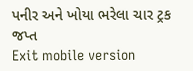પનીર અને ખોયા ભરેલા ચાર ટ્રક જપ્ત
Exit mobile version